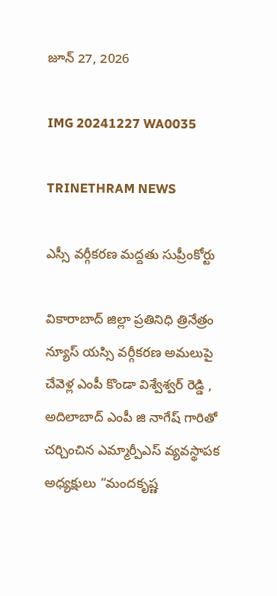జూన్ 27, 2026

IMG 20241227 WA0035

TRINETHRAM NEWS

ఎస్సీ వర్గీకరణ మద్దతు సుప్రీంకోర్టు

వికారాబాద్ జిల్లా ప్రతినిధి త్రినేత్రం న్యూస్ యస్సి వర్గీకరణ అమలుపై చేవెళ్ల ఎంపీ కొండా విశ్వేశ్వర్ రెడ్డి , అదిలాబాద్ ఎంపీ జి నాగేష్ గారితో చర్చించిన ఎమ్మార్పీఎస్ వ్యవస్థాపక అధ్యక్షులు “మందకృష్ణ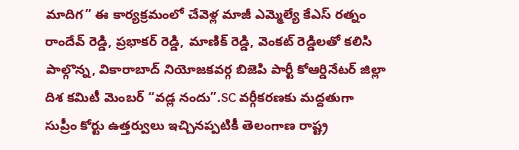మాదిగ” ఈ కార్యక్రమంలో చేవెళ్ల మాజీ ఎమ్మెల్యే కేఎస్ రత్నం రాందేవ్ రెడ్డి, ప్రభాకర్ రెడ్డి, మాణిక్ రెడ్డి, వెంకట్ రెడ్డిలతో కలిసి పాల్గొన్న, వికారాబాద్ నియోజకవర్గ బిజెపి పార్టీ కోఆర్డినేటర్ జిల్లా దిశ కమిటీ మెంబర్ “వడ్ల నందు”.SC వర్గీకరణకు మద్దతుగా సుప్రీం కోర్టు ఉత్తర్వులు ఇచ్చినప్పటికీ తెలంగాణ రాష్ట్ర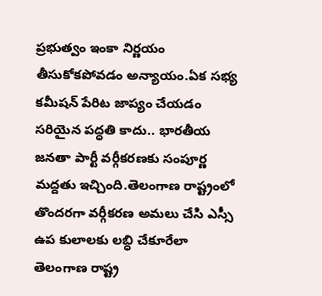ప్రభుత్వం ఇంకా నిర్ణయం తీసుకోకపోవడం అన్యాయం.ఏక సభ్య కమీషన్ పేరిట జాప్యం చేయడం సరియైన పద్ధతి కాదు.. భారతీయ జనతా పార్టీ వర్గీకరణకు సంపూర్ణ మద్దతు ఇచ్చింది.తెలంగాణ రాష్ట్రంలో తొందరగా వర్గీకరణ అమలు చేసి ఎస్సీ ఉప కులాలకు లబ్ధి చేకూరేలా తెలంగాణ రాష్ట్ర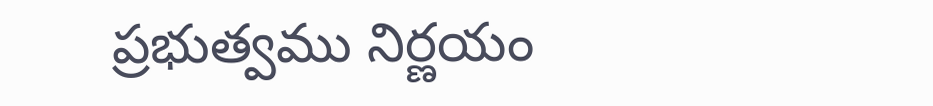ప్రభుత్వము నిర్ణయం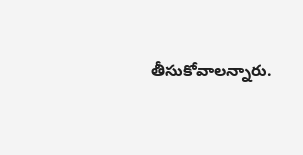తీసుకోవాలన్నారు.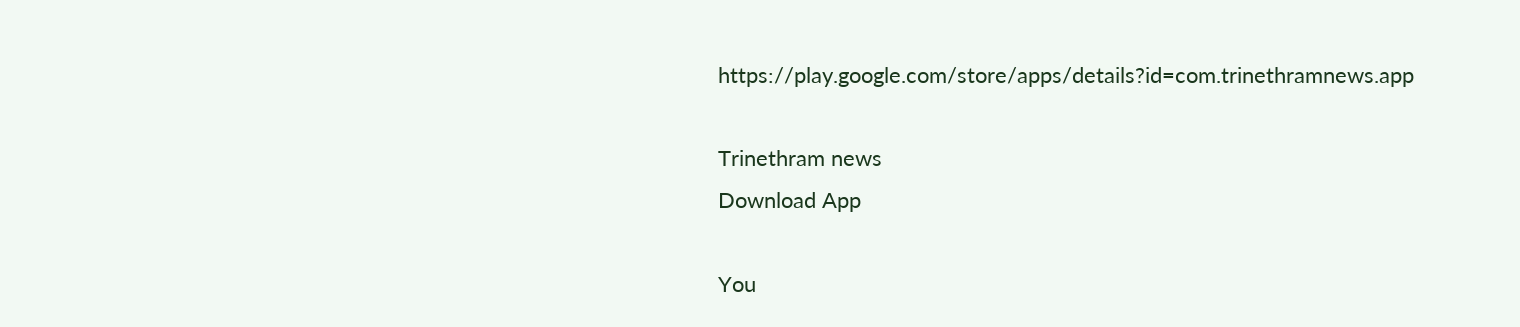https://play.google.com/store/apps/details?id=com.trinethramnews.app

Trinethram news
Download App

You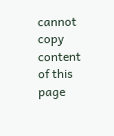cannot copy content of this page